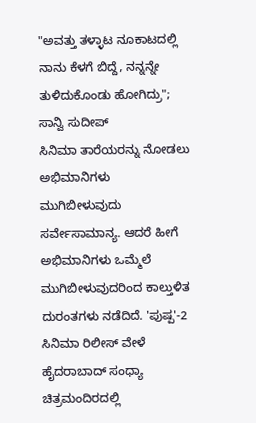"ಅವತ್ತು ತಳ್ಳಾಟ ನೂಕಾಟದಲ್ಲಿ ನಾನು ಕೆಳಗೆ ಬಿದ್ದೆ, ನನ್ನನ್ನೇ ತುಳಿದುಕೊಂಡು ಹೋಗಿದ್ರು"; ಸಾನ್ವಿ ಸುದೀಪ್
ಸಿನಿಮಾ ತಾರೆಯರನ್ನು ನೋಡಲು ಅಭಿಮಾನಿಗಳು ಮುಗಿಬೀಳುವುದು ಸರ್ವೇಸಾಮಾನ್ಯ. ಆದರೆ ಹೀಗೆ ಅಭಿಮಾನಿಗಳು ಒಮ್ಮೆಲೆ ಮುಗಿಬೀಳುವುದರಿಂದ ಕಾಲ್ತುಳಿತ ದುರಂತಗಳು ನಡೆದಿದೆ. 'ಪುಷ್ಪ'-2 ಸಿನಿಮಾ ರಿಲೀಸ್ ವೇಳೆ ಹೈದರಾಬಾದ್ ಸಂಧ್ಯಾ ಚಿತ್ರಮಂದಿರದಲ್ಲಿ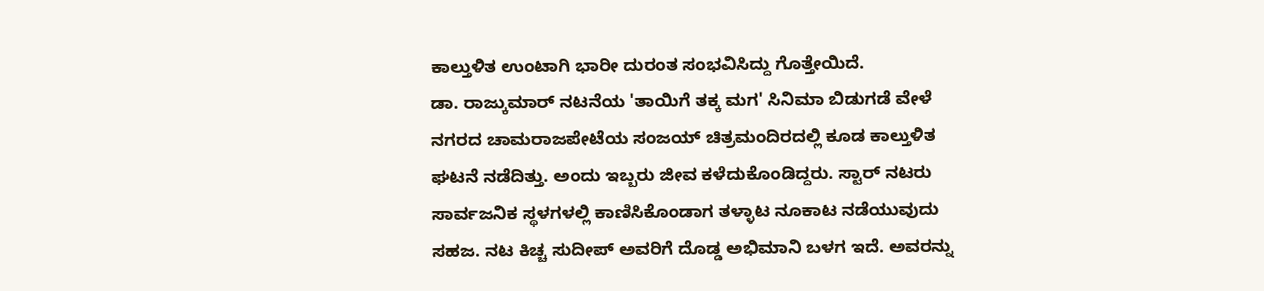ಕಾಲ್ತುಳಿತ ಉಂಟಾಗಿ ಭಾರೀ ದುರಂತ ಸಂಭವಿಸಿದ್ದು ಗೊತ್ತೇಯಿದೆ.
ಡಾ. ರಾಜ್ಕುಮಾರ್ ನಟನೆಯ 'ತಾಯಿಗೆ ತಕ್ಕ ಮಗ' ಸಿನಿಮಾ ಬಿಡುಗಡೆ ವೇಳೆ ನಗರದ ಚಾಮರಾಜಪೇಟೆಯ ಸಂಜಯ್ ಚಿತ್ರಮಂದಿರದಲ್ಲಿ ಕೂಡ ಕಾಲ್ತುಳಿತ ಘಟನೆ ನಡೆದಿತ್ತು. ಅಂದು ಇಬ್ಬರು ಜೀವ ಕಳೆದುಕೊಂಡಿದ್ದರು. ಸ್ಟಾರ್ ನಟರು ಸಾರ್ವಜನಿಕ ಸ್ಥಳಗಳಲ್ಲಿ ಕಾಣಿಸಿಕೊಂಡಾಗ ತಳ್ಳಾಟ ನೂಕಾಟ ನಡೆಯುವುದು ಸಹಜ. ನಟ ಕಿಚ್ಚ ಸುದೀಪ್ ಅವರಿಗೆ ದೊಡ್ಡ ಅಭಿಮಾನಿ ಬಳಗ ಇದೆ. ಅವರನ್ನು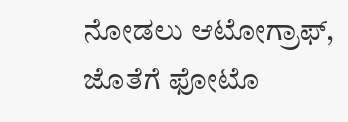ನೋಡಲು ಆಟೋಗ್ರಾಫ್, ಜೊತೆಗೆ ಫೋಟೊ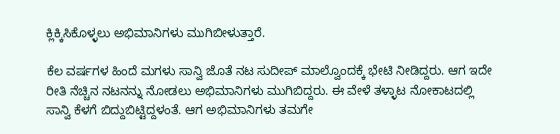ಕ್ಲಿಕ್ಕಿಸಿಕೊಳ್ಳಲು ಅಭಿಮಾನಿಗಳು ಮುಗಿಬೀಳುತ್ತಾರೆ.

ಕೆಲ ವರ್ಷಗಳ ಹಿಂದೆ ಮಗಳು ಸಾನ್ವಿ ಜೊತೆ ನಟ ಸುದೀಪ್ ಮಾಲ್ವೊಂದಕ್ಕೆ ಭೇಟಿ ನೀಡಿದ್ದರು. ಆಗ ಇದೇ ರೀತಿ ನೆಚ್ಚಿನ ನಟನನ್ನು ನೋಡಲು ಅಭಿಮಾನಿಗಳು ಮುಗಿಬಿದ್ದರು. ಈ ವೇಳೆ ತಳ್ಳಾಟ ನೋಕಾಟದಲ್ಲಿ ಸಾನ್ವಿ ಕೆಳಗೆ ಬಿದ್ದುಬಿಟ್ಟಿದ್ದಳಂತೆ. ಆಗ ಅಭಿಮಾನಿಗಳು ತಮಗೇ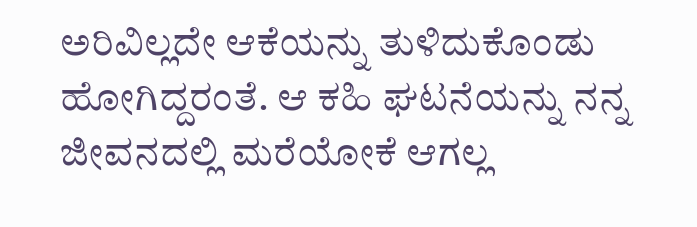ಅರಿವಿಲ್ಲದೇ ಆಕೆಯನ್ನು ತುಳಿದುಕೊಂಡು ಹೋಗಿದ್ದರಂತೆ. ಆ ಕಹಿ ಘಟನೆಯನ್ನು ನನ್ನ ಜೀವನದಲ್ಲಿ ಮರೆಯೋಕೆ ಆಗಲ್ಲ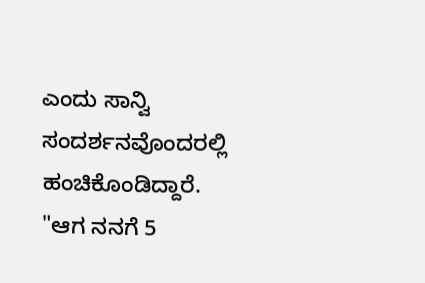ಎಂದು ಸಾನ್ವಿ ಸಂದರ್ಶನವೊಂದರಲ್ಲಿ ಹಂಚಿಕೊಂಡಿದ್ದಾರೆ.
"ಆಗ ನನಗೆ 5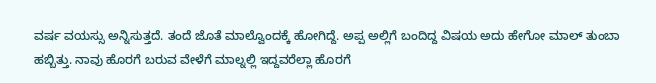ವರ್ಷ ವಯಸ್ಸು ಅನ್ನಿಸುತ್ತದೆ. ತಂದೆ ಜೊತೆ ಮಾಲ್ವೊಂದಕ್ಕೆ ಹೋಗಿದ್ದೆ. ಅಪ್ಪ ಅಲ್ಲಿಗೆ ಬಂದಿದ್ದ ವಿಷಯ ಅದು ಹೇಗೋ ಮಾಲ್ ತುಂಬಾ ಹಬ್ಬಿತ್ತು. ನಾವು ಹೊರಗೆ ಬರುವ ವೇಳೆಗೆ ಮಾಲ್ನಲ್ಲಿ ಇದ್ದವರೆಲ್ಲಾ ಹೊರಗೆ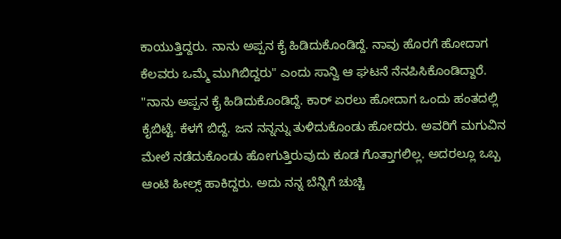ಕಾಯುತ್ತಿದ್ದರು. ನಾನು ಅಪ್ಪನ ಕೈ ಹಿಡಿದುಕೊಂಡಿದ್ದೆ. ನಾವು ಹೊರಗೆ ಹೋದಾಗ ಕೆಲವರು ಒಮ್ಮೆ ಮುಗಿಬಿದ್ದರು" ಎಂದು ಸಾನ್ವಿ ಆ ಘಟನೆ ನೆನಪಿಸಿಕೊಂಡಿದ್ದಾರೆ.
"ನಾನು ಅಪ್ಪನ ಕೈ ಹಿಡಿದುಕೊಂಡಿದ್ದೆ. ಕಾರ್ ಏರಲು ಹೋದಾಗ ಒಂದು ಹಂತದಲ್ಲಿ ಕೈಬಿಟ್ಟೆ. ಕೆಳಗೆ ಬಿದ್ದೆ. ಜನ ನನ್ನನ್ನು ತುಳಿದುಕೊಂಡು ಹೋದರು. ಅವರಿಗೆ ಮಗುವಿನ ಮೇಲೆ ನಡೆದುಕೊಂಡು ಹೋಗುತ್ತಿರುವುದು ಕೂಡ ಗೊತ್ತಾಗಲಿಲ್ಲ. ಅದರಲ್ಲೂ ಒಬ್ಬ ಆಂಟಿ ಹೀಲ್ಸ್ ಹಾಕಿದ್ದರು. ಅದು ನನ್ನ ಬೆನ್ನಿಗೆ ಚುಚ್ಚಿ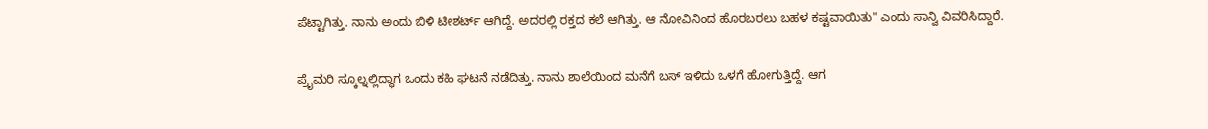ಪೆಟ್ಟಾಗಿತ್ತು. ನಾನು ಅಂದು ಬಿಳಿ ಟೀಶರ್ಟ್ ಆಗಿದ್ದೆ. ಅದರಲ್ಲಿ ರಕ್ತದ ಕಲೆ ಆಗಿತ್ತು. ಆ ನೋವಿನಿಂದ ಹೊರಬರಲು ಬಹಳ ಕಷ್ಟವಾಯಿತು" ಎಂದು ಸಾನ್ವಿ ವಿವರಿಸಿದ್ದಾರೆ.

ಪ್ರೈಮರಿ ಸ್ಕೂಲ್ನಲ್ಲಿದ್ಧಾಗ ಒಂದು ಕಹಿ ಘಟನೆ ನಡೆದಿತ್ತು. ನಾನು ಶಾಲೆಯಿಂದ ಮನೆಗೆ ಬಸ್ ಇಳಿದು ಒಳಗೆ ಹೋಗುತ್ತಿದ್ದೆ. ಆಗ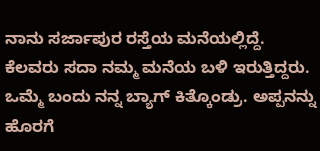ನಾನು ಸರ್ಜಾಪುರ ರಸ್ತೆಯ ಮನೆಯಲ್ಲಿದ್ದೆ. ಕೆಲವರು ಸದಾ ನಮ್ಮ ಮನೆಯ ಬಳಿ ಇರುತ್ತಿದ್ದರು. ಒಮ್ಮೆ ಬಂದು ನನ್ನ ಬ್ಯಾಗ್ ಕಿತ್ಕೊಂಡ್ರು. ಅಪ್ಪನನ್ನು ಹೊರಗೆ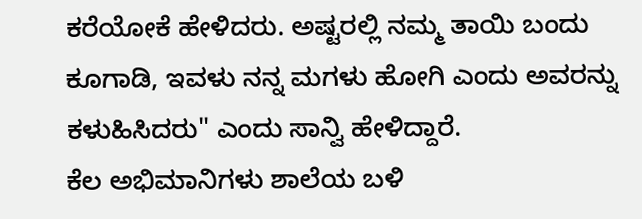ಕರೆಯೋಕೆ ಹೇಳಿದರು. ಅಷ್ಟರಲ್ಲಿ ನಮ್ಮ ತಾಯಿ ಬಂದು ಕೂಗಾಡಿ, ಇವಳು ನನ್ನ ಮಗಳು ಹೋಗಿ ಎಂದು ಅವರನ್ನು ಕಳುಹಿಸಿದರು" ಎಂದು ಸಾನ್ವಿ ಹೇಳಿದ್ದಾರೆ.
ಕೆಲ ಅಭಿಮಾನಿಗಳು ಶಾಲೆಯ ಬಳಿ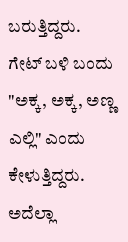ಬರುತ್ತಿದ್ದರು. ಗೇಟ್ ಬಳಿ ಬಂದು "ಅಕ್ಕ, ಅಕ್ಕ, ಅಣ್ಣ ಎಲ್ಲಿ" ಎಂದು ಕೇಳುತ್ತಿದ್ದರು. ಅದೆಲ್ಲಾ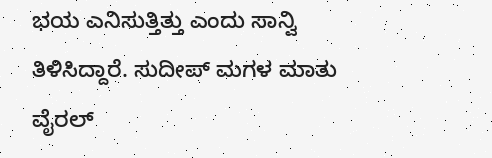ಭಯ ಎನಿಸುತ್ತಿತ್ತು ಎಂದು ಸಾನ್ವಿ ತಿಳಿಸಿದ್ದಾರೆ. ಸುದೀಪ್ ಮಗಳ ಮಾತು ವೈರಲ್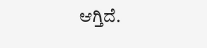ಆಗ್ತಿದೆ.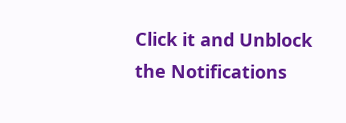Click it and Unblock the Notifications